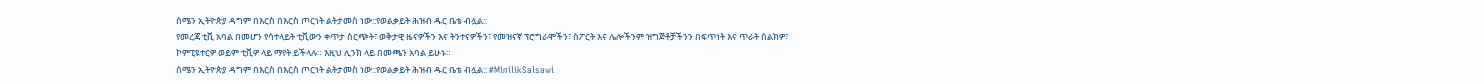ሰሜን ኢትዮጵያ ዳግም በእርስ በእርስ ጦርነት ልትታመስ ነው::የወልቃይት ሕዝብ ዱር ቤቴ ብሏል::
የመረጃ ቲቪ አባል በመሆን የሳተላይት ቲቪውን ቀጥታ ስርጭት፣ ወቅታዊ ዜናዎችን እና ትንተናዎችን፣ የመዝናኛ ፕሮግራሞችን፣ ስፖርት እና ሌሎችንም ዝግጅቶቻችንን በፍጥነት እና ጥራት ስልክዎ፣ ኮምፒዩተርዎ ወይም ቲቪዎ ላይ ማየት ይችላሉ። እዚህ ሊንክ ላይ በመጫን አባል ይሁኑ።
ሰሜን ኢትዮጵያ ዳግም በእርስ በእርስ ጦርነት ልትታመስ ነው::የወልቃይት ሕዝብ ዱር ቤቴ ብሏል:: #MinilikSalsawi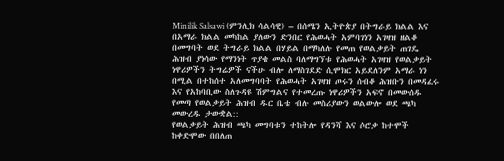Minilik Salsawi (ምንሊክ ሳልሳዊ) – በሰሜን ኢትዮጵያ በትግራይ ክልል እና በአማራ ክልል መካከል ያለውን ድንበር የሕወሓት አምባገነን አገዛዝ ዘልቆ በመግባት ወደ ትግራይ ክልል በሃይል በማካለሉ የመጠ የወልቃይት ጠገዴ ሕዝብ ያነሳው የማንነት ጥያቄ መልስ ባለማግኘቱ የሕወሓት አገዛዝ የወልቃይት ነዋሪዎችን ትግሬዎች ናችሁ ብሎ ለማስገደድ ሲሞክር አይደለንም አማራ ነን በሚል በተከሰተ አለመግባባት የሕወሓት አገዛዝ ጦሩን ሰብቆ ሕዝቡን በመዳፈሩ እና የአከባቢው ስለጉዳዩ ሽምግልና የተመረጡ ነዋሪዎችን አፍኖ በመውሰዱ የመጣ የወልቃይት ሕዝብ ዱር ቤቴ ብሉ መስሪያውን ወልውሎ ወደ ጫካ መውረዱ ታውቋል::
የወልቃይት ሕዝብ ጫካ መግባቱን ተከትሎ የዳንሻ እና ሶሮቃ ከተሞች ከቀድሞው በበለጠ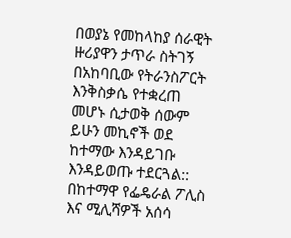በወያኔ የመከላከያ ሰራዊት ዙሪያዋን ታጥራ ስትገኝ በአከባቢው የትራንስፖርት እንቅስቃሴ የተቋረጠ መሆኑ ሲታወቅ ሰውም ይሁን መኪኖች ወደ ከተማው እንዳይገቡ እንዳይወጡ ተደርጓል:: በከተማዋ የፌዴራል ፖሊስ እና ሚሊሻዎች አሰሳ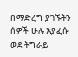በማድረግ ያገኙትን ሰዎች ሁሉ እያፈሱ ወደ ትግራይ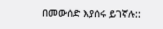በመውሰድ እያሰሩ ይገኛሉ::